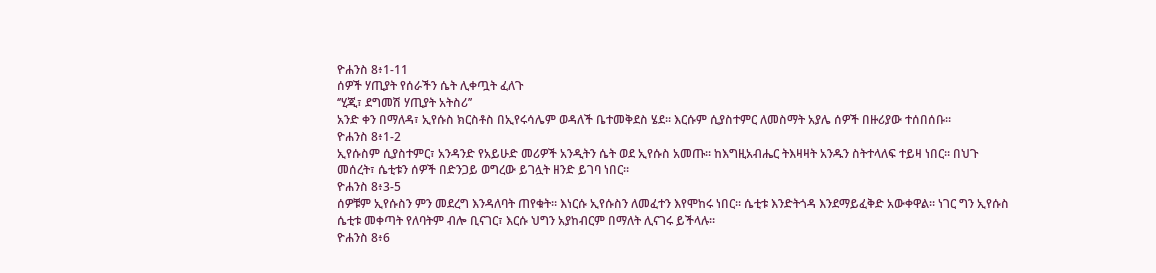ዮሐንስ 8፥1-11
ሰዎች ሃጢያት የሰራችን ሴት ሊቀጧት ፈለጉ
‘’ሂጂ፣ ደግመሽ ሃጢያት አትስሪ’’
አንድ ቀን በማለዳ፣ ኢየሱስ ክርስቶስ በኢየሩሳሌም ወዳለች ቤተመቅደስ ሄደ። እርሱም ሲያስተምር ለመስማት አያሌ ሰዎች በዙሪያው ተሰበሰቡ።
ዮሐንስ 8፥1-2
ኢየሱስም ሲያስተምር፣ አንዳንድ የአይሁድ መሪዎች አንዲትን ሴት ወደ ኢየሱስ አመጡ። ከእግዚአብሔር ትእዛዛት አንዱን ስትተላለፍ ተይዛ ነበር። በህጉ መሰረት፣ ሴቲቱን ሰዎች በድንጋይ ወግረው ይገሏት ዘንድ ይገባ ነበር።
ዮሐንስ 8፥3-5
ሰዎቹም ኢየሱስን ምን መደረግ እንዳለባት ጠየቁት። እነርሱ ኢየሱስን ለመፈተን እየሞከሩ ነበር። ሴቲቱ እንድትጎዳ እንደማይፈቅድ አውቀዋል። ነገር ግን ኢየሱስ ሴቲቱ መቀጣት የለባትም ብሎ ቢናገር፣ እርሱ ህግን አያከብርም በማለት ሊናገሩ ይችላሉ።
ዮሐንስ 8፥6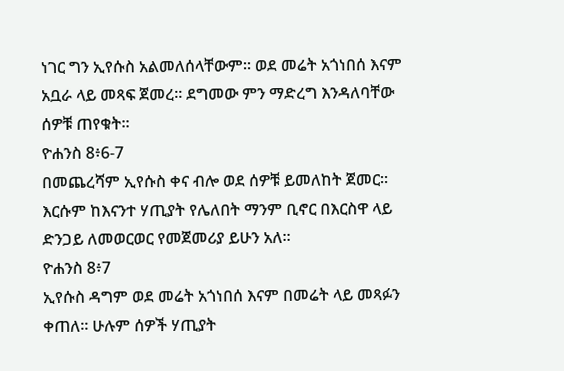ነገር ግን ኢየሱስ አልመለሰላቸውም። ወደ መሬት አጎነበሰ እናም አቧራ ላይ መጻፍ ጀመረ። ደግመው ምን ማድረግ እንዳለባቸው ሰዎቹ ጠየቁት።
ዮሐንስ 8፥6-7
በመጨረሻም ኢየሱስ ቀና ብሎ ወደ ሰዎቹ ይመለከት ጀመር። እርሱም ከእናንተ ሃጢያት የሌለበት ማንም ቢኖር በእርስዋ ላይ ድንጋይ ለመወርወር የመጀመሪያ ይሁን አለ።
ዮሐንስ 8፥7
ኢየሱስ ዳግም ወደ መሬት አጎነበሰ እናም በመሬት ላይ መጻፉን ቀጠለ። ሁሉም ሰዎች ሃጢያት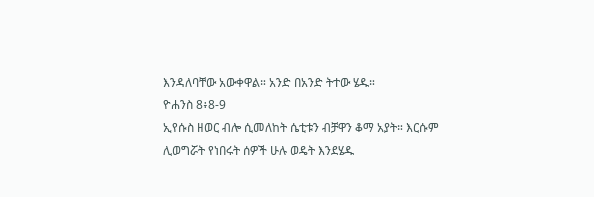እንዳለባቸው አውቀዋል። አንድ በአንድ ትተው ሄዱ።
ዮሐንስ 8፥8-9
ኢየሱስ ዘወር ብሎ ሲመለከት ሴቲቱን ብቻዋን ቆማ አያት። እርሱም ሊወግሯት የነበሩት ሰዎች ሁሉ ወዴት እንደሄዱ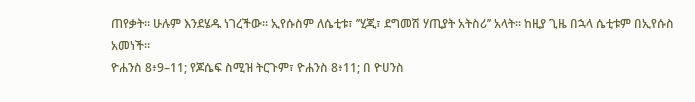ጠየቃት። ሁሉም እንደሄዱ ነገረችው። ኢየሱስም ለሴቲቱ፣ ’’ሂጂ፣ ደግመሽ ሃጢያት አትስሪ’’ አላት። ከዚያ ጊዜ በኋላ ሴቲቱም በኢየሱስ አመነች።
ዮሐንስ 8፥9–11; የጆሴፍ ስሚዝ ትርጉም፣ ዮሐንስ 8፥11; በ ዮሀንስ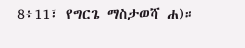8፥11፣ የግርጌ ማስታወሻ ሐ)።